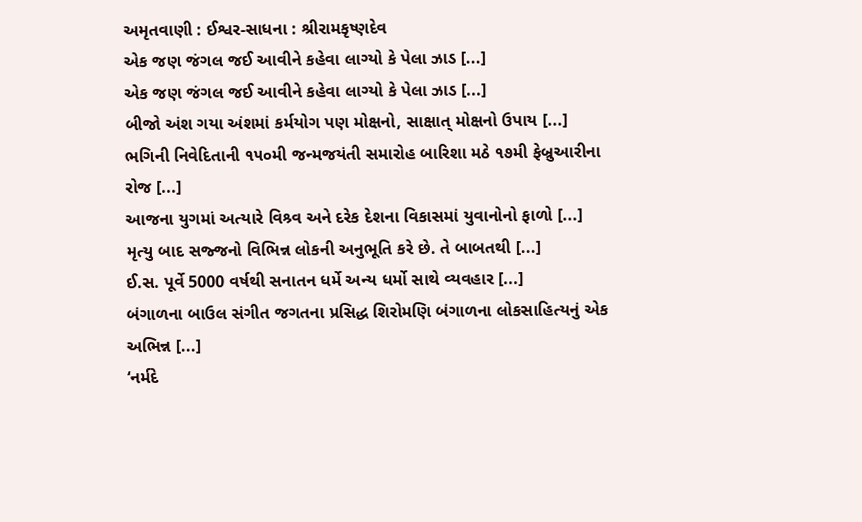અમૃતવાણી : ઈશ્વર-સાધના : શ્રીરામકૃષ્ણદેવ
એક જણ જંગલ જઈ આવીને કહેવા લાગ્યો કે પેલા ઝાડ [...]
એક જણ જંગલ જઈ આવીને કહેવા લાગ્યો કે પેલા ઝાડ [...]
બીજો અંશ ગયા અંશમાં કર્મયોગ પણ મોક્ષનો, સાક્ષાત્ મોક્ષનો ઉપાય [...]
ભગિની નિવેદિતાની ૧૫૦મી જન્મજયંતી સમારોહ બારિશા મઠે ૧૭મી ફેબ્રુઆરીના રોજ [...]
આજના યુગમાં અત્યારે વિશ્ર્વ અને દરેક દેશના વિકાસમાં યુવાનોનો ફાળો [...]
મૃત્યુ બાદ સજ્જનો વિભિન્ન લોકની અનુભૂતિ કરે છે. તે બાબતથી [...]
ઈ.સ. પૂર્વે 5000 વર્ષથી સનાતન ધર્મે અન્ય ધર્મો સાથે વ્યવહાર [...]
બંગાળના બાઉલ સંગીત જગતના પ્રસિદ્ધ શિરોમણિ બંગાળના લોકસાહિત્યનું એક અભિન્ન [...]
‘નર્મદે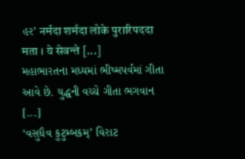હર’ नर्मदा शर्मदा लोके पुरारिपददा मता । ये सेवन्ते [...]
મહાભારતના મધ્યમાં ભીષ્મપર્વમાં ગીતા આવે છે. યુદ્ધની વચ્ચે ગીતા ભગવાન [...]
‘વસુધૈવ કુટુમ્બકમ્’ વિરાટ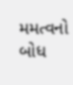મમત્વનો બોધ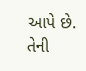આપે છે. તેની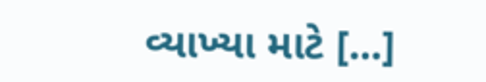વ્યાખ્યા માટે [...]